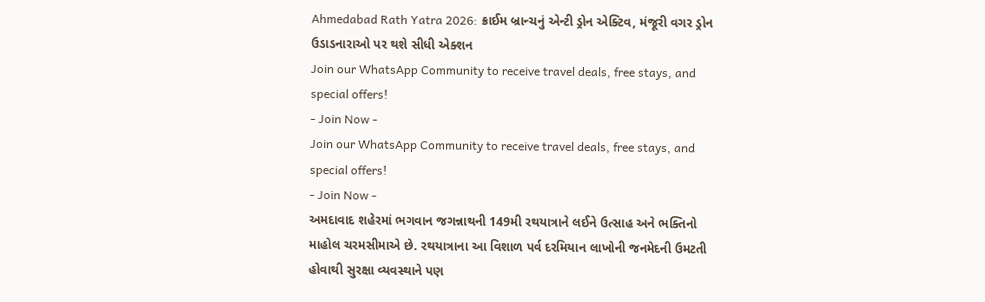Ahmedabad Rath Yatra 2026: ક્રાઈમ બ્રાન્ચનું એન્ટી ડ્રોન એક્ટિવ, મંજૂરી વગર ડ્રોન ઉડાડનારાઓ પર થશે સીધી એક્શન
Join our WhatsApp Community to receive travel deals, free stays, and special offers!
- Join Now -
Join our WhatsApp Community to receive travel deals, free stays, and special offers!
- Join Now -
અમદાવાદ શહેરમાં ભગવાન જગન્નાથની 149મી રથયાત્રાને લઈને ઉત્સાહ અને ભક્તિનો માહોલ ચરમસીમાએ છે. રથયાત્રાના આ વિશાળ પર્વ દરમિયાન લાખોની જનમેદની ઉમટતી હોવાથી સુરક્ષા વ્યવસ્થાને પણ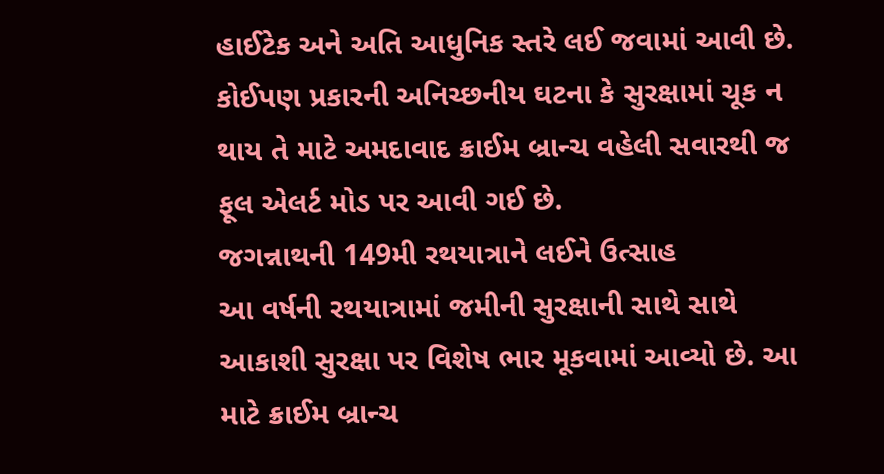હાઈટેક અને અતિ આધુનિક સ્તરે લઈ જવામાં આવી છે. કોઈપણ પ્રકારની અનિચ્છનીય ઘટના કે સુરક્ષામાં ચૂક ન થાય તે માટે અમદાવાદ ક્રાઈમ બ્રાન્ચ વહેલી સવારથી જ ફૂલ એલર્ટ મોડ પર આવી ગઈ છે.
જગન્નાથની 149મી રથયાત્રાને લઈને ઉત્સાહ
આ વર્ષની રથયાત્રામાં જમીની સુરક્ષાની સાથે સાથે આકાશી સુરક્ષા પર વિશેષ ભાર મૂકવામાં આવ્યો છે. આ માટે ક્રાઈમ બ્રાન્ચ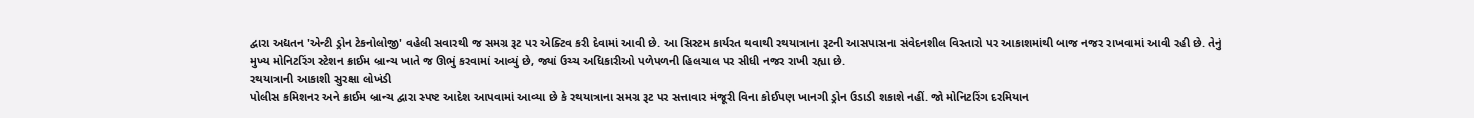દ્વારા અદ્યતન 'એન્ટી ડ્રોન ટેકનોલોજી' વહેલી સવારથી જ સમગ્ર રૂટ પર એક્ટિવ કરી દેવામાં આવી છે. આ સિસ્ટમ કાર્યરત થવાથી રથયાત્રાના રૂટની આસપાસના સંવેદનશીલ વિસ્તારો પર આકાશમાંથી બાજ નજર રાખવામાં આવી રહી છે. તેનું મુખ્ય મોનિટરિંગ સ્ટેશન ક્રાઈમ બ્રાન્ચ ખાતે જ ઊભું કરવામાં આવ્યું છે, જ્યાં ઉચ્ચ અધિકારીઓ પળેપળની હિલચાલ પર સીધી નજર રાખી રહ્યા છે.
રથયાત્રાની આકાશી સુરક્ષા લોખંડી
પોલીસ કમિશનર અને ક્રાઈમ બ્રાન્ચ દ્વારા સ્પષ્ટ આદેશ આપવામાં આવ્યા છે કે રથયાત્રાના સમગ્ર રૂટ પર સત્તાવાર મંજૂરી વિના કોઈપણ ખાનગી ડ્રોન ઉડાડી શકાશે નહીં. જો મોનિટરિંગ દરમિયાન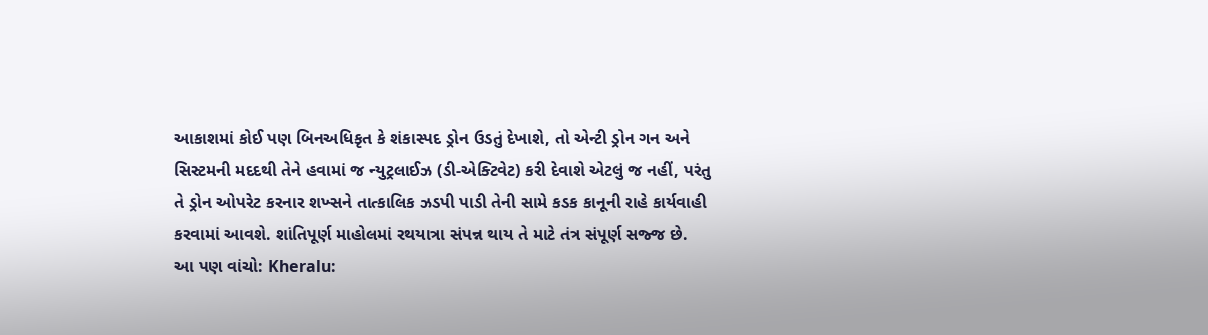આકાશમાં કોઈ પણ બિનઅધિકૃત કે શંકાસ્પદ ડ્રોન ઉડતું દેખાશે, તો એન્ટી ડ્રોન ગન અને સિસ્ટમની મદદથી તેને હવામાં જ ન્યુટ્રલાઈઝ (ડી-એક્ટિવેટ) કરી દેવાશે એટલું જ નહીં, પરંતુ તે ડ્રોન ઓપરેટ કરનાર શખ્સને તાત્કાલિક ઝડપી પાડી તેની સામે કડક કાનૂની રાહે કાર્યવાહી કરવામાં આવશે. શાંતિપૂર્ણ માહોલમાં રથયાત્રા સંપન્ન થાય તે માટે તંત્ર સંપૂર્ણ સજ્જ છે.
આ પણ વાંચો: Kheralu: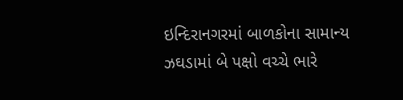ઇન્દિરાનગરમાં બાળકોના સામાન્ય ઝઘડામાં બે પક્ષો વચ્ચે ભારે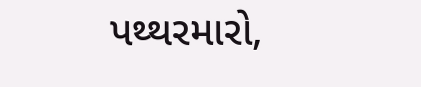પથ્થરમારો,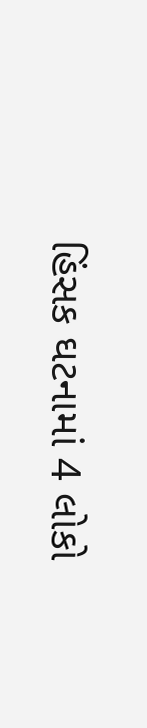હિંસક ઘટનામાં 4 લોકો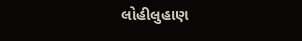લોહીલુહાણ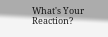What's Your Reaction?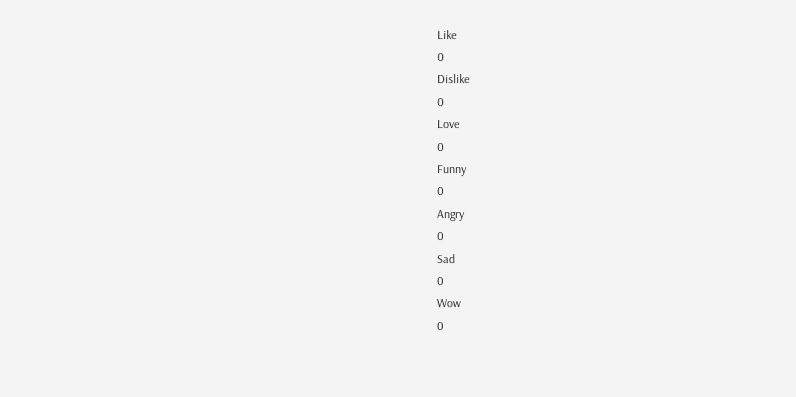Like
0
Dislike
0
Love
0
Funny
0
Angry
0
Sad
0
Wow
0